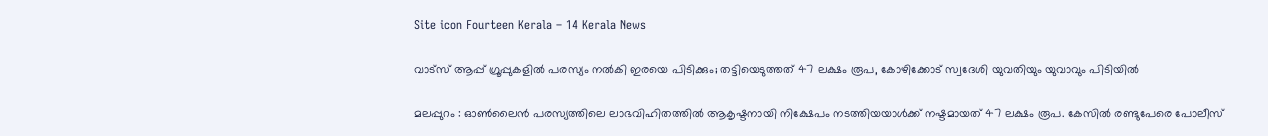Site icon Fourteen Kerala – 14 Kerala News

വാട്സ് ആപ്പ് ഗ്രൂപ്പുകളിൽ പരസ്യം നൽകി ഇരയെ പിടിക്കും; തട്ടിയെടുത്തത് 47 ലക്ഷം രൂപ, കോഴിക്കോട് സ്വദേശി യുവതിയും യുവാവും പിടിയിൽ

മലപ്പുറം : ഓൺലൈൻ പരസ്യത്തിലെ ലാഭവിഹിതത്തിൽ ആകൃഷ്ടനായി നിക്ഷേപം നടത്തിയയാൾക്ക് നഷ്ടമായത് 47 ലക്ഷം രൂപ. കേസിൽ രണ്ടുപേരെ പോലീസ്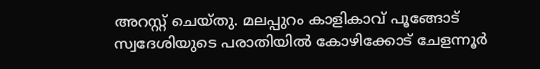അറസ്റ്റ് ചെയ്തു. മലപ്പുറം കാളികാവ് പൂങ്ങോട് സ്വദേശിയുടെ പരാതിയിൽ കോഴിക്കോട് ചേളന്നൂർ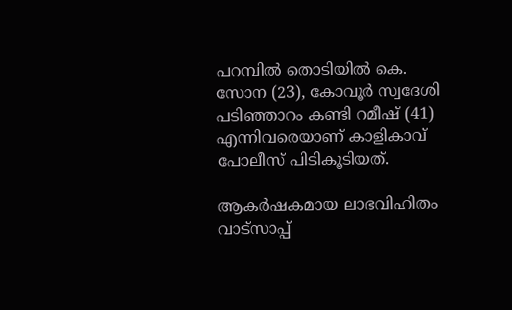പറമ്പിൽ തൊടിയിൽ കെ. സോന (23), കോവൂർ സ്വദേശി പടിഞ്ഞാറം കണ്ടി റമീഷ് (41) എന്നിവരെയാണ് കാളികാവ് പോലീസ് പിടികൂടിയത്.

ആകർഷകമായ ലാഭവിഹിതം വാട്സാപ്പ്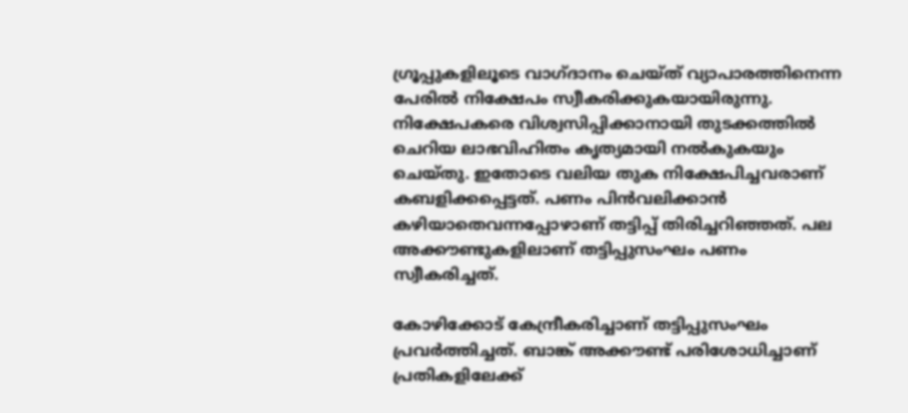ഗ്രൂപ്പുകളിലൂടെ വാഗ്ദാനം ചെയ്ത് വ്യാപാരത്തിനെന്ന പേരിൽ നിക്ഷേപം സ്വീകരിക്കുകയായിരുന്നു. നിക്ഷേപകരെ വിശ്വസിപ്പിക്കാനായി തുടക്കത്തിൽ ചെറിയ ലാഭവിഹിതം കൃത്യമായി നൽകുകയും ചെയ്തു. ഇതോടെ വലിയ തുക നിക്ഷേപിച്ചവരാണ് കബളിക്കപ്പെട്ടത്. പണം പിൻവലിക്കാൻ കഴിയാതെവന്നപ്പോഴാണ് തട്ടിപ്പ് തിരിച്ചറിഞ്ഞത്. പല അക്കൗണ്ടുകളിലാണ് തട്ടിപ്പുസംഘം പണം സ്വീകരിച്ചത്.

കോഴിക്കോട് കേന്ദ്രീകരിച്ചാണ് തട്ടിപ്പുസംഘം പ്രവർത്തിച്ചത്. ബാങ്ക് അക്കൗണ്ട് പരിശോധിച്ചാണ് പ്രതികളിലേക്ക്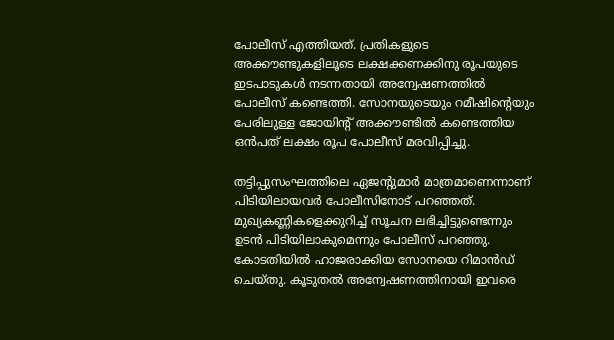പോലീസ് എത്തിയത്. പ്രതികളുടെ അക്കൗണ്ടുകളിലൂടെ ലക്ഷക്കണക്കിനു രൂപയുടെ ഇടപാടുകൾ നടന്നതായി അന്വേഷണത്തിൽ പോലീസ് കണ്ടെത്തി. സോനയുടെയും റമീഷിന്റെയും പേരിലുള്ള ജോയിന്റ് അക്കൗണ്ടിൽ കണ്ടെത്തിയ ഒൻപത് ലക്ഷം രൂപ പോലീസ് മരവിപ്പിച്ചു.

തട്ടിപ്പുസംഘത്തിലെ ഏജന്റുമാർ മാത്രമാണെന്നാണ് പിടിയിലായവർ പോലീസിനോട് പറഞ്ഞത്. മുഖ്യകണ്ണികളെക്കുറിച്ച് സൂചന ലഭിച്ചിട്ടുണ്ടെന്നും ഉടൻ പിടിയിലാകുമെന്നും പോലീസ് പറഞ്ഞു. കോടതിയിൽ ഹാജരാക്കിയ സോനയെ റിമാൻഡ് ചെയ്തു. കൂടുതൽ അന്വേഷണത്തിനായി ഇവരെ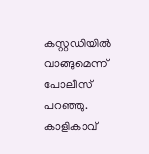കസ്റ്റഡിയിൽ വാങ്ങുമെന്ന് പോലീസ് പറഞ്ഞു. കാളികാവ്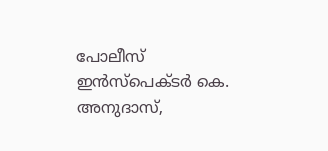പോലീസ് ഇൻസ്പെക്ടർ കെ. അനുദാസ്,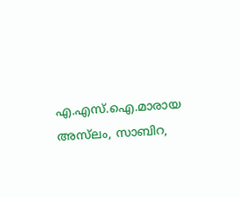എ.എസ്.ഐ.മാരായ അസ്‌ലം, സാബിറ,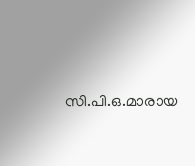സി.പി.ഒ.മാരായ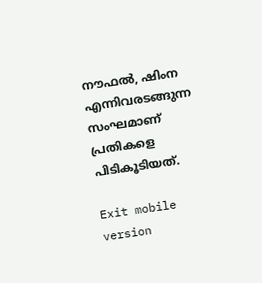നൗഫൽ, ഷിംന എന്നിവരടങ്ങുന്ന സംഘമാണ് പ്രതികളെ പിടികൂടിയത്.

Exit mobile version